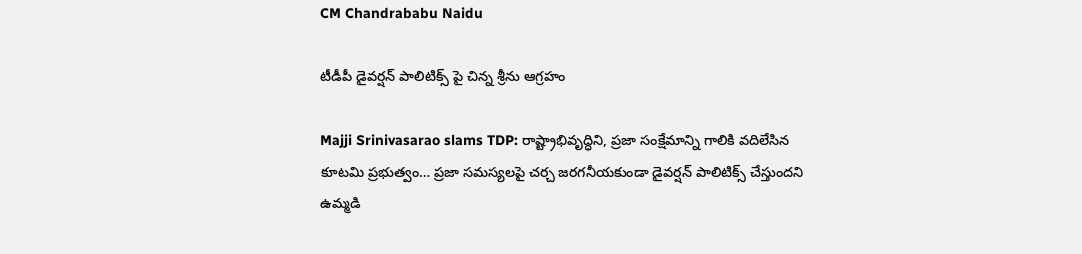CM Chandrababu Naidu

టీడీపీ డైవర్షన్ పాలిటిక్స్ పై చిన్న శ్రీను ఆగ్రహం

Majji Srinivasarao slams TDP: రాష్ట్రాభివృద్ధిని, ప్రజా సంక్షేమాన్ని గాలికి వదిలేసిన కూటమి ప్రభుత్వం… ప్రజా సమస్యలపై చర్చ జరగనీయకుండా డైవర్షన్ పాలిటిక్స్ చేస్తుందని ఉమ్మడి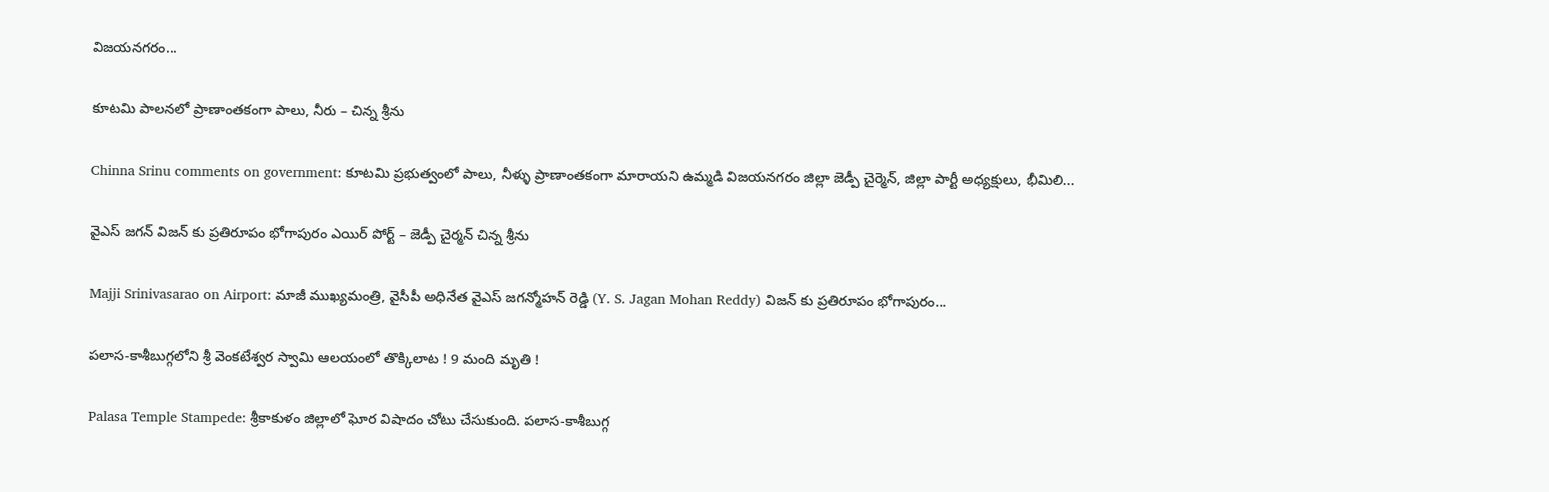విజయనగరం...

కూటమి పాలనలో ప్రాణాంతకంగా పాలు, నీరు – చిన్న శ్రీను

Chinna Srinu comments on government: కూటమి ప్రభుత్వంలో పాలు, నీళ్ళు ప్రాణాంతకంగా మారాయని ఉమ్మడి విజయనగరం జిల్లా జెడ్పీ చైర్మెన్, జిల్లా పార్టీ అధ్యక్షులు, భీమిలి...

వైఎస్ జగన్ విజన్ కు ప్రతిరూపం భోగాపురం ఎయిర్‌ పోర్ట్ – జెడ్పీ చైర్మన్ చిన్న శ్రీను

Majji Srinivasarao on Airport: మాజీ ముఖ్యమంత్రి, వైసీపీ అధినేత వైఎస్ జగన్మోహన్ రెడ్డి (Y. S. Jagan Mohan Reddy) విజన్ కు ప్రతిరూపం భోగాపురం...

పలాస-కాశీబుగ్గలోని శ్రీ వెంకటేశ్వర స్వామి ఆలయంలో తొక్కిలాట ! 9 మంది మృతి !

Palasa Temple Stampede: శ్రీకాకుళం జిల్లాలో ఘోర విషాదం చోటు చేసుకుంది. పలాస-కాశీబుగ్గ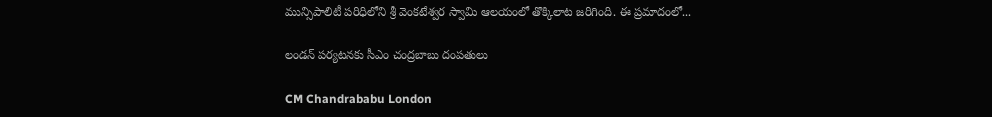మున్సిపాలిటీ పరిధిలోని శ్రీ వెంకటేశ్వర స్వామి ఆలయంలో తొక్కిలాట జరిగింది. ఈ ప్రమాదంలో...

లండన్‌ పర్యటనకు సీఎం చంద్రబాబు దంపతులు

CM Chandrababu London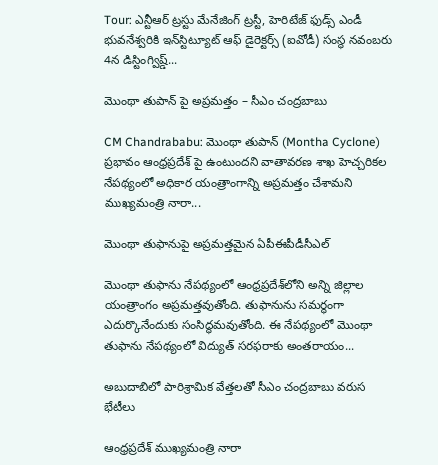Tour: ఎన్టీఆర్‌ ట్రస్టు మేనేజింగ్‌ ట్రస్టీ, హెరిటేజ్‌ ఫుడ్స్‌ ఎండీ భువనేశ్వరికి ఇన్‌స్టిట్యూట్‌ ఆఫ్‌ డైరెక్టర్స్‌ (ఐవోడీ) సంస్థ నవంబరు 4న డిస్టింగ్విష్డ్‌...

మొంథా తుపాన్ పై అప్రమత్తం – సీఎం చంద్రబాబు

CM Chandrababu: మొంథా తుపాన్ (Montha Cyclone) ప్రభావం ఆంధ్రప్రదేశ్ పై ఉంటుందని వాతావరణ శాఖ హెచ్చరికల నేపథ్యంలో అధికార యంత్రాంగాన్ని అప్రమత్తం చేశామని ముఖ్యమంత్రి నారా...

మొంథా తుఫానుపై అప్రమత్తమైన ఏపీఈపీడీసీఎల్

మొంథా తుఫాను నేపథ్యంలో ఆంధ్రప్రదేశ్‌లోని అన్ని జిల్లాల యంత్రాంగం అప్రమత్తవుతోంది. తుఫానును సమర్థంగా ఎదుర్కొనేందుకు సంసిద్ధమవుతోంది. ఈ నేపథ్యంలో మొంథా తుఫాను నేపథ్యంలో విద్యుత్ సరఫరాకు అంతరాయం...

అబుదాబిలో పారిశ్రామిక వేత్తలతో సీఎం చంద్రబాబు వరుస భేటీలు

ఆంధ్రప్రదేశ్ ముఖ్యమంత్రి నారా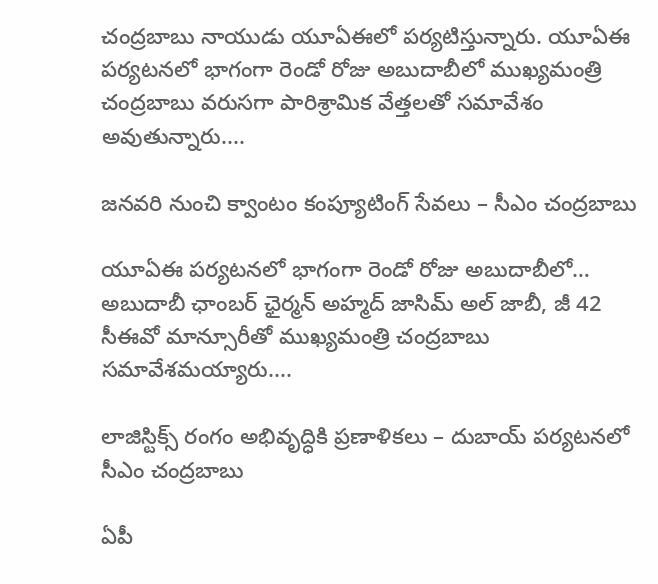చంద్రబాబు నాయుడు యూఏఈ‌లో పర్యటిస్తున్నారు. యూఏఈ పర్యటనలో భాగంగా రెండో రోజు అబుదాబీలో ముఖ్యమంత్రి చంద్రబాబు వరుసగా పారిశ్రామిక వేత్తలతో సమావేశం అవుతున్నారు....

జనవరి నుంచి క్వాంటం కంప్యూటింగ్‌ సేవలు – సీఎం చంద్రబాబు

యూఏఈ పర్యటనలో భాగంగా రెండో రోజు అబుదాబీలో… అబుదాబీ ఛాంబర్‌ ఛైర్మన్‌ అహ్మద్‌ జాసిమ్‌ అల్‌ జాబీ, జీ 42 సీఈవో మాన్సూరీతో ముఖ్యమంత్రి చంద్రబాబు సమావేశమయ్యారు....

లాజిస్టిక్స్‌ రంగం అభివృద్ధికి ప్రణాళికలు – దుబాయ్‌ పర్యటనలో సీఎం చంద్రబాబు

ఏపీ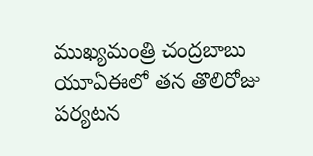ముఖ్యమంత్రి చంద్రబాబు యూఏఈలో తన తొలిరోజు పర్యటన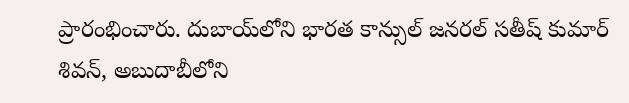ప్రారంభించారు. దుబాయ్‌లోని భారత కాన్సుల్‌ జనరల్‌ సతీష్‌ కుమార్‌ శివన్‌, అబుదాబీలోని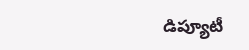డిప్యూటీ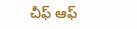చీఫ్‌ ఆఫ్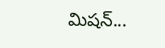మిషన్‌...